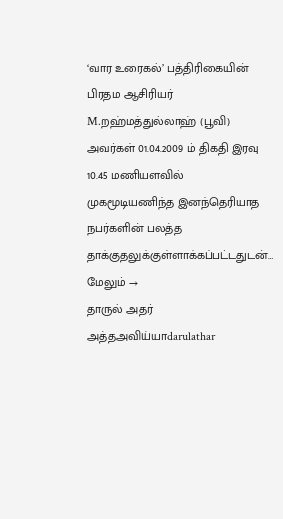‘வார உரைகல்’ பத்திரிகையின் பிரதம ஆசிரியர் M.றஹ்மத்துல்லாஹ் (பூவி) அவர்கள் 01.04.2009 ம் திகதி இரவு 10.45 மணியளவில் முகமூடியணிந்த இனந்தெரியாத நபர்களின் பலத்த தாக்குதலுக்குள்ளாக்கப்பட்டதுடன்… மேலும் →
தாருல் அதர் அத்தஅவிய்யாdarulathar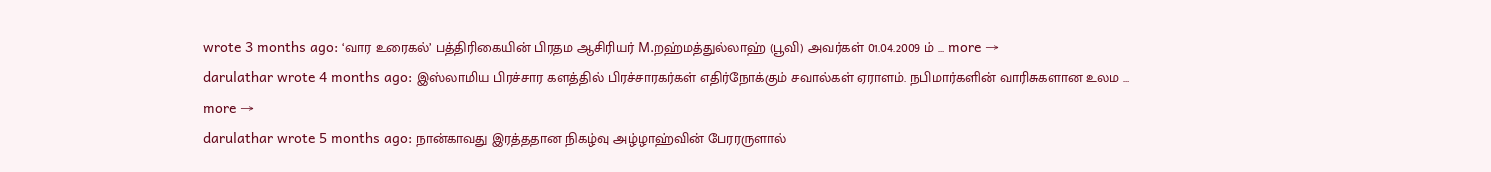wrote 3 months ago: ‘வார உரைகல்’ பத்திரிகையின் பிரதம ஆசிரியர் M.றஹ்மத்துல்லாஹ் (பூவி) அவர்கள் 01.04.2009 ம் … more →
darulathar wrote 4 months ago: இஸ்லாமிய பிரச்சார களத்தில் பிரச்சாரகர்கள் எதிர்நோக்கும் சவால்கள் ஏராளம். நபிமார்களின் வாரிசுகளான உலம … more →
darulathar wrote 5 months ago: நான்காவது இரத்ததான நிகழ்வு அழ்ழாஹ்வின் பேரரருளால்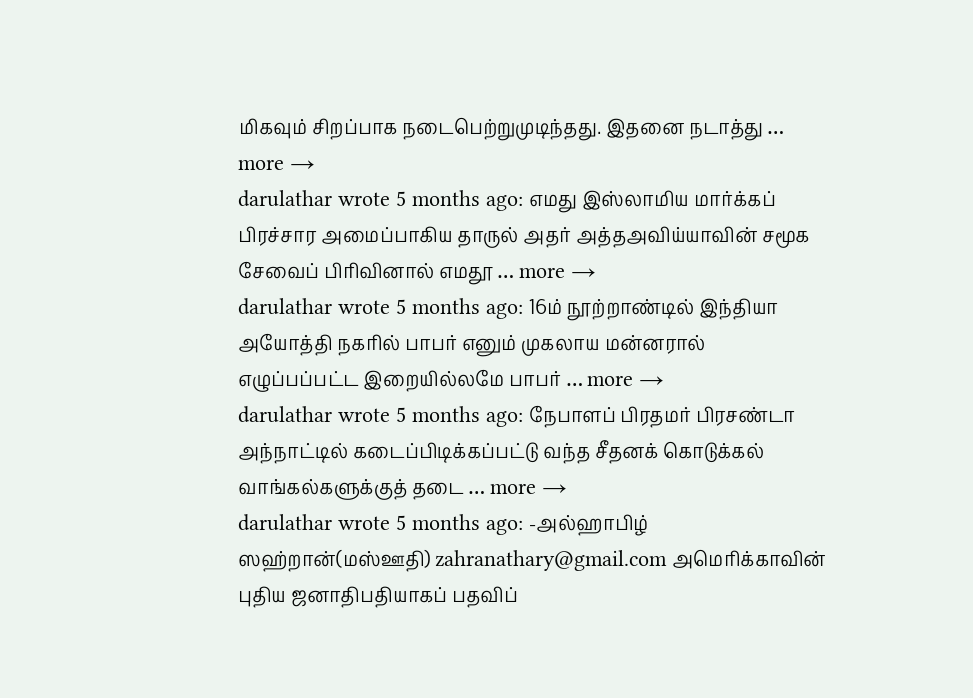மிகவும் சிறப்பாக நடைபெற்றுமுடிந்தது. இதனை நடாத்து … more →
darulathar wrote 5 months ago: எமது இஸ்லாமிய மார்க்கப் பிரச்சார அமைப்பாகிய தாருல் அதர் அத்தஅவிய்யாவின் சமூக சேவைப் பிரிவினால் எமதூ … more →
darulathar wrote 5 months ago: 16ம் நூற்றாண்டில் இந்தியா அயோத்தி நகரில் பாபர் எனும் முகலாய மன்னரால் எழுப்பப்பட்ட இறையில்லமே பாபர் … more →
darulathar wrote 5 months ago: நேபாளப் பிரதமர் பிரசண்டா அந்நாட்டில் கடைப்பிடிக்கப்பட்டு வந்த சீதனக் கொடுக்கல் வாங்கல்களுக்குத் தடை … more →
darulathar wrote 5 months ago: -அல்ஹாபிழ் ஸஹ்றான்(மஸ்ஊதி) zahranathary@gmail.com அமெரிக்காவின் புதிய ஜனாதிபதியாகப் பதவிப்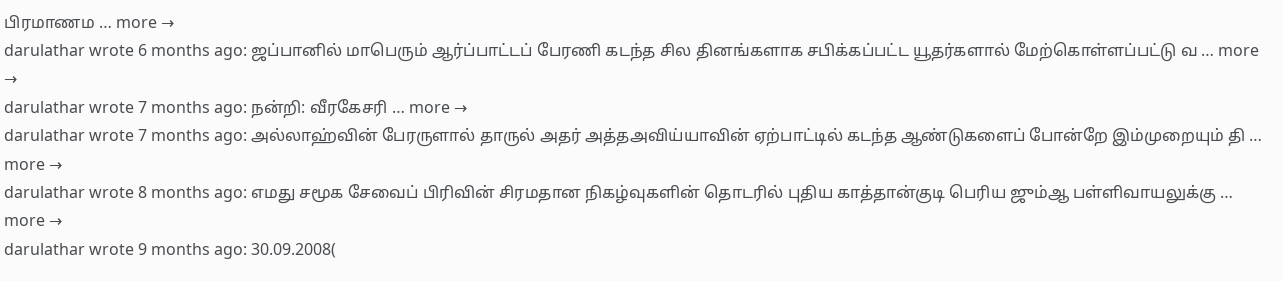பிரமாணம … more →
darulathar wrote 6 months ago: ஜப்பானில் மாபெரும் ஆர்ப்பாட்டப் பேரணி கடந்த சில தினங்களாக சபிக்கப்பட்ட யூதர்களால் மேற்கொள்ளப்பட்டு வ … more →
darulathar wrote 7 months ago: நன்றி: வீரகேசரி … more →
darulathar wrote 7 months ago: அல்லாஹ்வின் பேரருளால் தாருல் அதர் அத்தஅவிய்யாவின் ஏற்பாட்டில் கடந்த ஆண்டுகளைப் போன்றே இம்முறையும் தி … more →
darulathar wrote 8 months ago: எமது சமூக சேவைப் பிரிவின் சிரமதான நிகழ்வுகளின் தொடரில் புதிய காத்தான்குடி பெரிய ஜும்ஆ பள்ளிவாயலுக்கு … more →
darulathar wrote 9 months ago: 30.09.2008(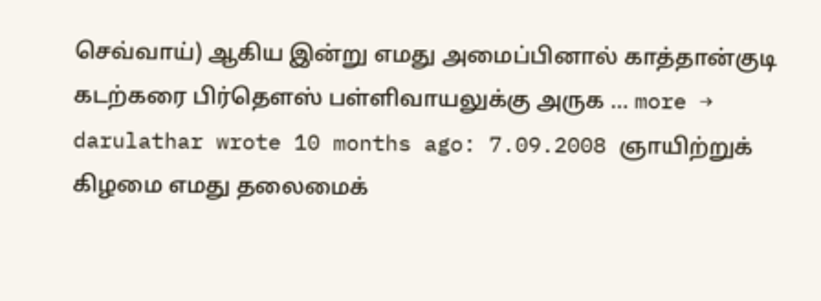செவ்வாய்) ஆகிய இன்று எமது அமைப்பினால் காத்தான்குடி கடற்கரை பிர்தெளஸ் பள்ளிவாயலுக்கு அருக … more →
darulathar wrote 10 months ago: 7.09.2008 ஞாயிற்றுக் கிழமை எமது தலைமைக்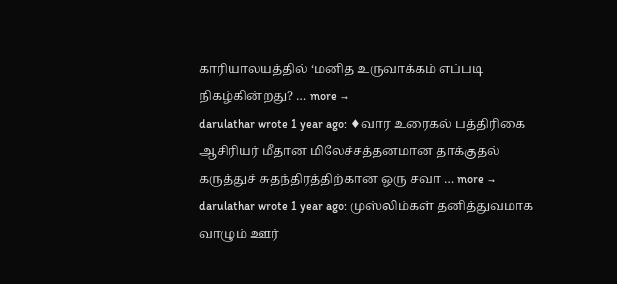காரியாலயத்தில் ‘மனித உருவாக்கம் எப்படி நிகழ்கின்றது? … more →
darulathar wrote 1 year ago: ♦வார உரைகல் பத்திரிகை ஆசிரியர் மீதான மிலேச்சத்தனமான தாக்குதல் கருத்துச் சுதந்திரத்திற்கான ஒரு சவா … more →
darulathar wrote 1 year ago: முஸ்லிம்கள் தனித்துவமாக வாழும் ஊர்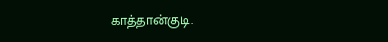காத்தான்குடி.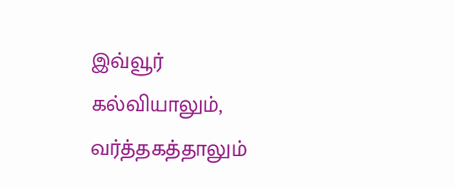இவ்வூர் கல்வியாலும், வர்த்தகத்தாலும்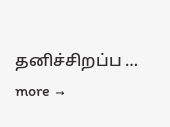தனிச்சிறப்ப … more →